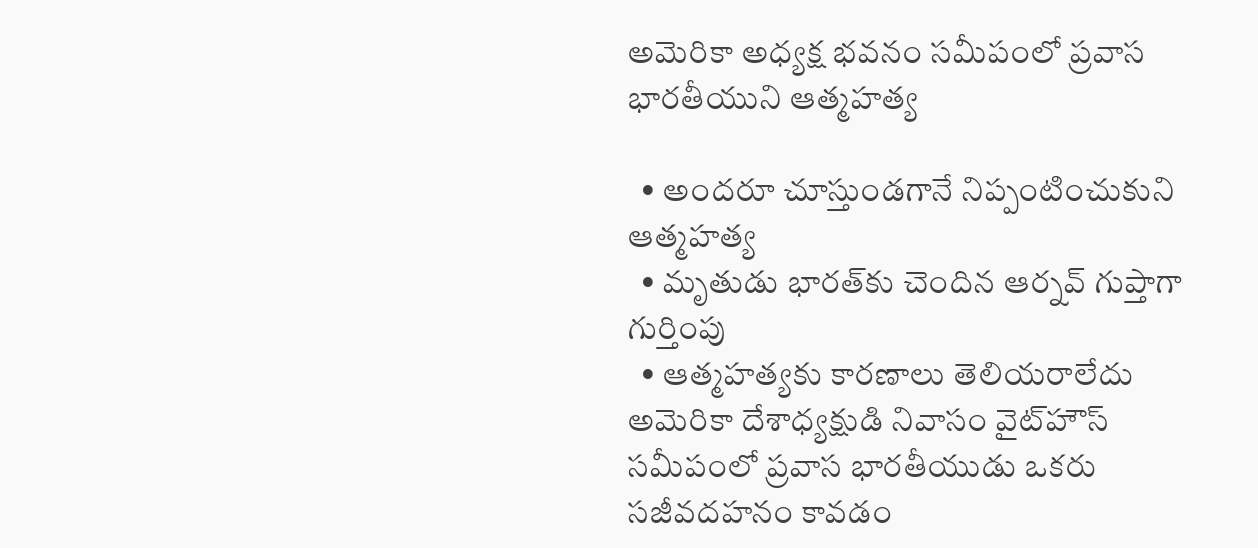అమెరికా అధ్యక్ష భవనం సమీపంలో ప్రవాస భారతీయుని ఆత్మహత్య

  • అందరూ చూస్తుండగానే నిప్పంటించుకుని ఆత్మహత్య
  • మృతుడు భారత్‌కు చెందిన ఆర్నవ్‌ గుప్తాగా గుర్తింపు
  • ఆత్మహత్యకు కారణాలు తెలియరాలేదు
అమెరికా దేశాధ్యక్షుడి నివాసం వైట్‌హౌస్‌ సమీపంలో ప్రవాస భారతీయుడు ఒకరు సజీవదహనం కావడం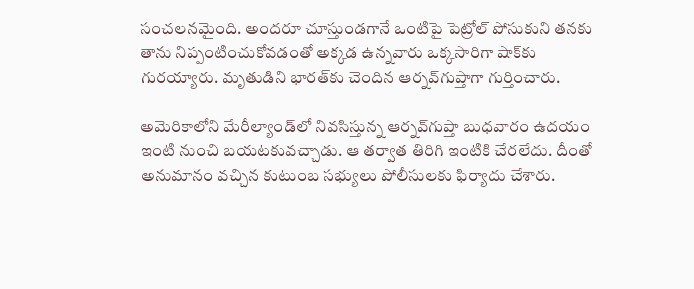సంచలనమైంది. అందరూ చూస్తుండగానే ఒంటిపై పెట్రోల్‌ పోసుకుని తనకు తాను నిప్పంటించుకోవడంతో అక్కడ ఉన్నవారు ఒక్కసారిగా షాక్‌కు గురయ్యారు. మృతుడిని భారత్‌కు చెందిన ఆర్నవ్‌గుప్తాగా గుర్తించారు.

అమెరికాలోని మేరీల్యాండ్‌లో నివసిస్తున్న ఆర్నవ్‌గుప్తా బుధవారం ఉదయం ఇంటి నుంచి బయటకువచ్చాడు. ఆ తర్వాత తిరిగి ఇంటికి చేరలేదు. దీంతో అనుమానం వచ్చిన కుటుంబ సభ్యులు పోలీసులకు ఫిర్యాదు చేశారు.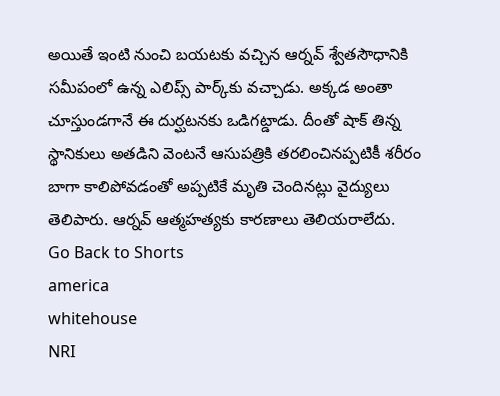అయితే ఇంటి నుంచి బయటకు వచ్చిన ఆర్నవ్‌ శ్వేతసౌధానికి సమీపంలో ఉన్న ఎలిప్స్‌ పార్క్‌కు వచ్చాడు. అక్కడ అంతా చూస్తుండగానే ఈ దుర్ఘటనకు ఒడిగట్డాడు. దీంతో షాక్‌ తిన్న స్థానికులు అతడిని వెంటనే ఆసుపత్రికి తరలించినప్పటికీ శరీరం బాగా కాలిపోవడంతో అప్పటికే మృతి చెందినట్లు వైద్యులు తెలిపారు. ఆర్నవ్‌ ఆత్మహత్యకు కారణాలు తెలియరాలేదు.
Go Back to Shorts
america
whitehouse
NRI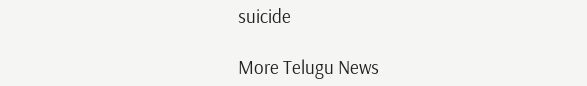suicide

More Telugu News